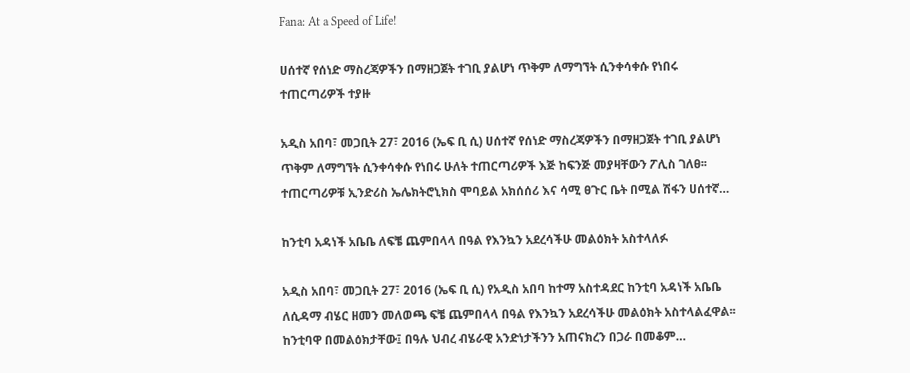Fana: At a Speed of Life!

ሀሰተኛ የሰነድ ማስረጃዎችን በማዘጋጀት ተገቢ ያልሆነ ጥቅም ለማግኘት ሲንቀሳቀሱ የነበሩ ተጠርጣሪዎች ተያዙ

አዲስ አበባ፣ መጋቢት 27፣ 2016 (ኤፍ ቢ ሲ) ሀሰተኛ የሰነድ ማስረጃዎችን በማዘጋጀት ተገቢ ያልሆነ ጥቅም ለማግኘት ሲንቀሳቀሱ የነበሩ ሁለት ተጠርጣሪዎች እጅ ከፍንጅ መያዛቸውን ፖሊስ ገለፀ፡፡ ተጠርጣሪዎቹ ኢንድሪስ ኤሌክትሮኒክስ ሞባይል አክሰሰሪ እና ሳሚ ፀጉር ቤት በሚል ሽፋን ሀሰተኛ…

ከንቲባ አዳነች አቤቤ ለፍቼ ጨምበላላ በዓል የእንኳን አደረሳችሁ መልዕክት አስተላለፉ

አዲስ አበባ፣ መጋቢት 27፣ 2016 (ኤፍ ቢ ሲ) የአዲስ አበባ ከተማ አስተዳደር ከንቲባ አዳነች አቤቤ ለሲዳማ ብሄር ዘመን መለወጫ ፍቼ ጨምበላላ በዓል የእንኳን አደረሳችሁ መልዕክት አስተላልፈዋል፡፡ ከንቲባዋ በመልዕክታቸው፤ በዓሉ ህብረ ብሄራዊ አንድነታችንን አጠናክረን በጋራ በመቆም…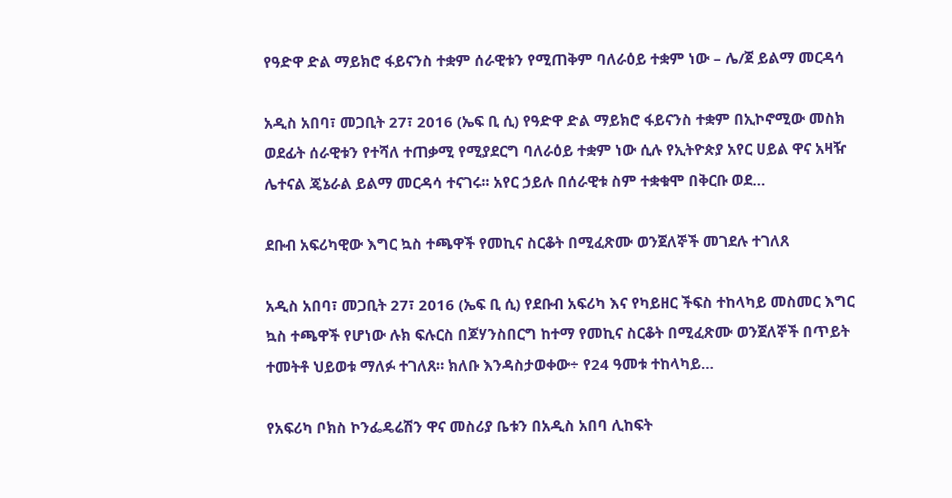የዓድዋ ድል ማይክሮ ፋይናንስ ተቋም ሰራዊቱን የሚጠቅም ባለራዕይ ተቋም ነው – ሌ/ጀ ይልማ መርዳሳ

አዲስ አበባ፣ መጋቢት 27፣ 2016 (ኤፍ ቢ ሲ) የዓድዋ ድል ማይክሮ ፋይናንስ ተቋም በኢኮኖሚው መስክ ወደፊት ሰራዊቱን የተሻለ ተጠቃሚ የሚያደርግ ባለራዕይ ተቋም ነው ሲሉ የኢትዮጵያ አየር ሀይል ዋና አዛዥ ሌተናል ጄኔራል ይልማ መርዳሳ ተናገሩ፡፡ አየር ኃይሉ በሰራዊቱ ስም ተቋቁሞ በቅርቡ ወደ…

ደቡብ አፍሪካዊው እግር ኳስ ተጫዋች የመኪና ስርቆት በሚፈጽሙ ወንጀለኞች መገደሉ ተገለጸ

አዲስ አበባ፣ መጋቢት 27፣ 2016 (ኤፍ ቢ ሲ) የደቡብ አፍሪካ እና የካይዘር ችፍስ ተከላካይ መስመር እግር ኳስ ተጫዋች የሆነው ሉክ ፍሉርስ በጆሃንስበርግ ከተማ የመኪና ስርቆት በሚፈጽሙ ወንጀለኞች በጥይት ተመትቶ ህይወቱ ማለፉ ተገለጸ። ክለቡ እንዳስታወቀው÷ የ24 ዓመቱ ተከላካይ…

የአፍሪካ ቦክስ ኮንፌዴሬሽን ዋና መስሪያ ቤቱን በአዲስ አበባ ሊከፍት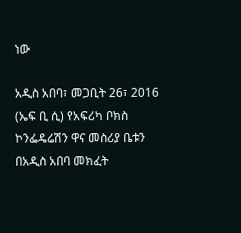ነው

አዲስ አበባ፣ መጋቢት 26፣ 2016 (ኤፍ ቢ ሲ) የአፍሪካ ቦክስ ኮንፌዴሬሽን ዋና መስሪያ ቤቱን በአዲስ አበባ መክፈት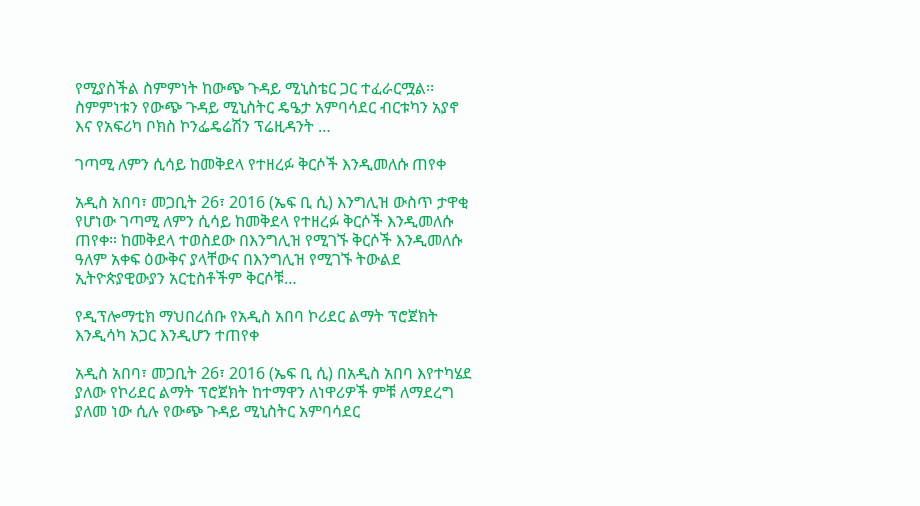የሚያስችል ስምምነት ከውጭ ጉዳይ ሚኒስቴር ጋር ተፈራርሟል፡፡ ስምምነቱን የውጭ ጉዳይ ሚኒስትር ዴዔታ አምባሳደር ብርቱካን አያኖ እና የአፍሪካ ቦክስ ኮንፌዴሬሽን ፕሬዚዳንት …

ገጣሚ ለምን ሲሳይ ከመቅደላ የተዘረፉ ቅርሶች እንዲመለሱ ጠየቀ

አዲስ አበባ፣ መጋቢት 26፣ 2016 (ኤፍ ቢ ሲ) እንግሊዝ ውስጥ ታዋቂ የሆነው ገጣሚ ለምን ሲሳይ ከመቅደላ የተዘረፉ ቅርሶች እንዲመለሱ ጠየቀ። ከመቅደላ ተወስደው በእንግሊዝ የሚገኙ ቅርሶች እንዲመለሱ ዓለም አቀፍ ዕውቅና ያላቸውና በእንግሊዝ የሚገኙ ትውልደ ኢትዮጵያዊውያን አርቲስቶችም ቅርሶቹ…

የዲፕሎማቲክ ማህበረሰቡ የአዲስ አበባ ኮሪደር ልማት ፕሮጀክት እንዲሳካ አጋር እንዲሆን ተጠየቀ

አዲስ አበባ፣ መጋቢት 26፣ 2016 (ኤፍ ቢ ሲ) በአዲስ አበባ እየተካሄደ ያለው የኮሪደር ልማት ፕሮጀክት ከተማዋን ለነዋሪዎች ምቹ ለማደረግ ያለመ ነው ሲሉ የውጭ ጉዳይ ሚኒስትር አምባሳደር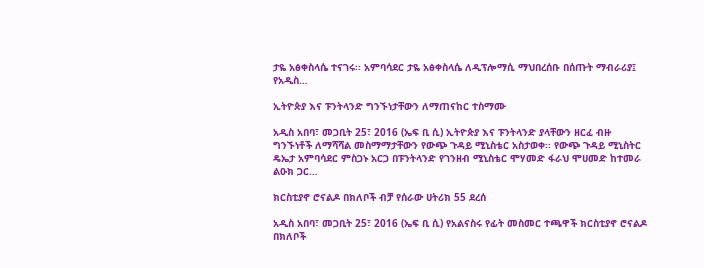ታዬ አፅቀስላሴ ተናገሩ፡፡ አምባሳደር ታዬ አፅቀስላሴ ለዲፕሎማሲ ማህበረሰቡ በሰጡት ማብራሪያ፤ የአዲስ…

ኢትዮጵያ እና ፑንትላንድ ግንኙነታቸውን ለማጠናከር ተስማሙ

አዲስ አበባ፣ መጋቢት 25፣ 2016 (ኤፍ ቢ ሲ) ኢትዮጵያ እና ፑንትላንድ ያላቸውን ዘርፈ ብዙ ግንኙነቶች ለማሻሻል መስማማታቸውን የውጭ ጉዳይ ሚኒስቴር አስታወቀ፡፡ የውጭ ጉዳይ ሚኒስትር ዴኤታ አምባሳደር ምስጋኑ አርጋ በፑንትላንድ የገንዘብ ሚኒስቴር ሞሃመድ ፋራህ ሞሀመድ ከተመራ ልዑክ ጋር…

ክርስቲያኖ ሮናልዶ በክለቦች ብቻ የሰራው ሀትሪክ 55 ደረሰ

አዲስ አበባ፣ መጋቢት 25፣ 2016 (ኤፍ ቢ ሲ) የአልናስሩ የፊት መስመር ተጫዋች ክርስቲያኖ ሮናልዶ በክለቦች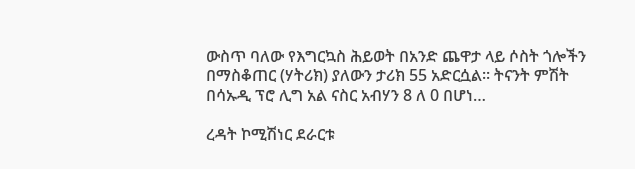ውስጥ ባለው የእግርኳስ ሕይወት በአንድ ጨዋታ ላይ ሶስት ጎሎችን በማስቆጠር (ሃትሪክ) ያለውን ታሪክ 55 አድርሷል። ትናንት ምሽት በሳኡዲ ፕሮ ሊግ አል ናስር አብሃን 8 ለ 0 በሆነ…

ረዳት ኮሚሽነር ደራርቱ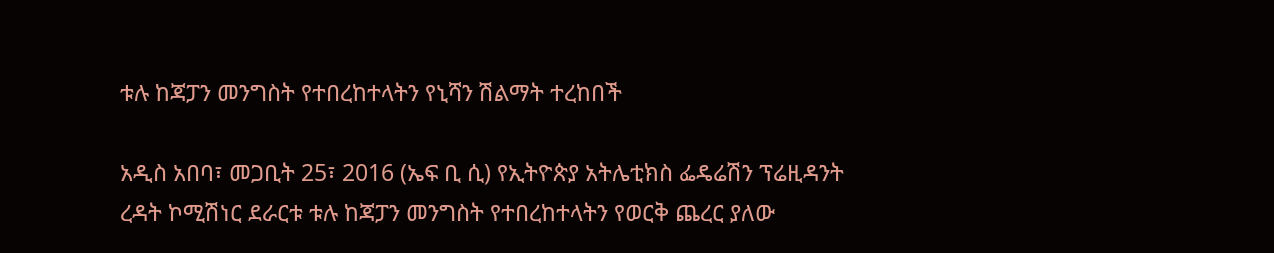ቱሉ ከጃፓን መንግስት የተበረከተላትን የኒሻን ሽልማት ተረከበች

አዲስ አበባ፣ መጋቢት 25፣ 2016 (ኤፍ ቢ ሲ) የኢትዮጵያ አትሌቲክስ ፌዴሬሽን ፕሬዚዳንት ረዳት ኮሚሽነር ደራርቱ ቱሉ ከጃፓን መንግስት የተበረከተላትን የወርቅ ጨረር ያለው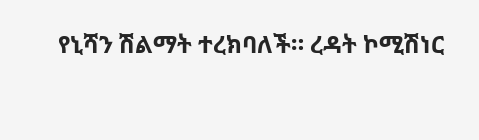የኒሻን ሽልማት ተረክባለች። ረዳት ኮሚሽነር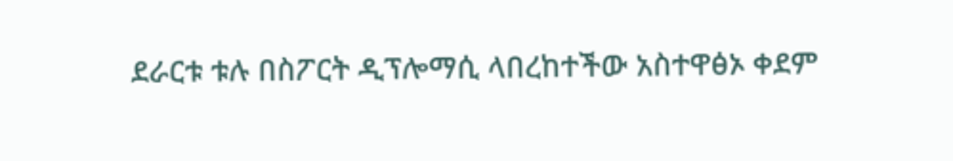ደራርቱ ቱሉ በስፖርት ዲፕሎማሲ ላበረከተችው አስተዋፅኦ ቀደም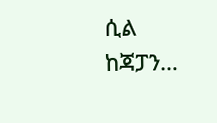ሲል ከጃፓን…